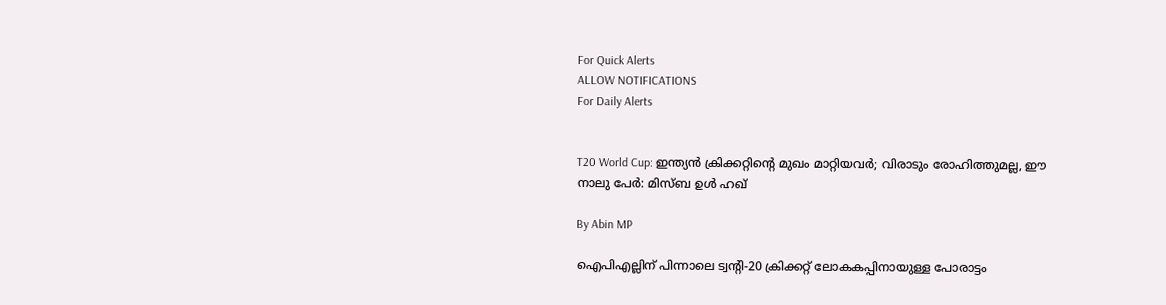For Quick Alerts
ALLOW NOTIFICATIONS
For Daily Alerts


T20 World Cup: ഇന്ത്യന്‍ ക്രിക്കറ്റിന്റെ മുഖം മാറ്റിയവര്‍; വിരാടും രോഹിത്തുമല്ല, ഈ നാലു പേര്‍: മിസ്ബ ഉള്‍ ഹഖ്

By Abin MP

ഐപിഎല്ലിന് പിന്നാലെ ട്വന്റി-20 ക്രിക്കറ്റ് ലോകകപ്പിനായുള്ള പോരാട്ടം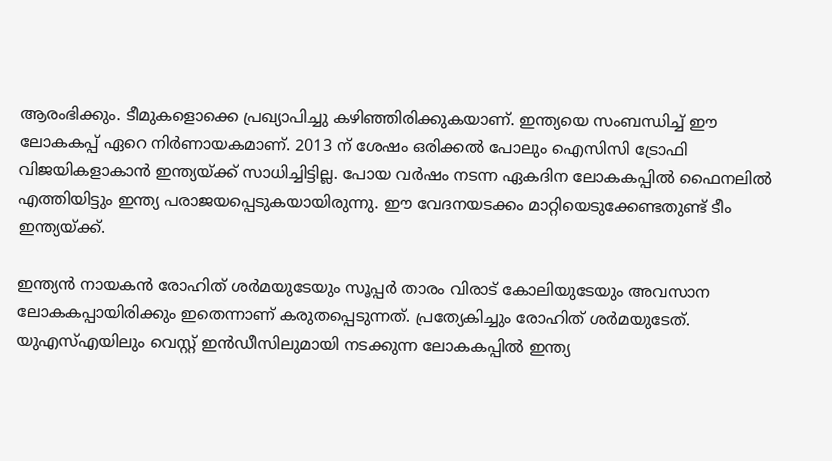ആരംഭിക്കും. ടീമുകളൊക്കെ പ്രഖ്യാപിച്ചു കഴിഞ്ഞിരിക്കുകയാണ്. ഇന്ത്യയെ സംബന്ധിച്ച് ഈ ലോകകപ്പ് ഏറെ നിര്‍ണായകമാണ്. 2013 ന് ശേഷം ഒരിക്കല്‍ പോലും ഐസിസി ട്രോഫി വിജയികളാകാന്‍ ഇന്ത്യയ്ക്ക് സാധിച്ചിട്ടില്ല. പോയ വര്‍ഷം നടന്ന ഏകദിന ലോകകപ്പില്‍ ഫൈനലില്‍ എത്തിയിട്ടും ഇന്ത്യ പരാജയപ്പെടുകയായിരുന്നു. ഈ വേദനയടക്കം മാറ്റിയെടുക്കേണ്ടതുണ്ട് ടീം ഇന്ത്യയ്ക്ക്.

ഇന്ത്യന്‍ നായകന്‍ രോഹിത് ശര്‍മയുടേയും സൂപ്പര്‍ താരം വിരാട് കോലിയുടേയും അവസാന ലോകകപ്പായിരിക്കും ഇതെന്നാണ് കരുതപ്പെടുന്നത്. പ്രത്യേകിച്ചും രോഹിത് ശര്‍മയുടേത്. യുഎസ്എയിലും വെസ്റ്റ് ഇന്‍ഡീസിലുമായി നടക്കുന്ന ലോകകപ്പില്‍ ഇന്ത്യ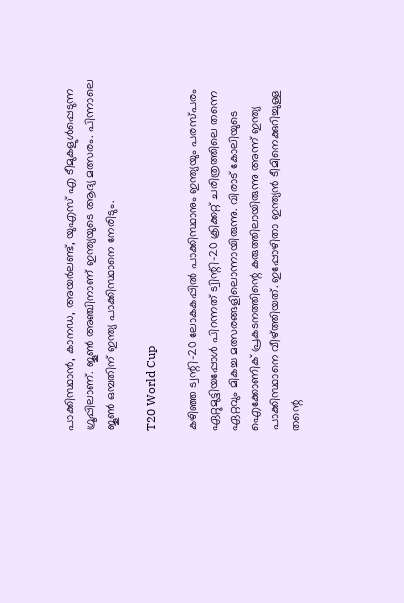പാക്കിസ്ഥാന്‍, കാനഡ, അയര്‍ലണ്ട്, യുഎസ് എ ടീമുകളുള്‍പ്പെടുന്ന ഗ്രൂപ്പിലാണ്. ജൂണ്‍ അഞ്ചിനാണ് ഇന്ത്യയുടെ ആദ്യ മത്സരം. പിന്നാലെ ജൂണ്‍ ഒമ്പതിന് ഇന്ത്യ പാക്കിസ്ഥാനെ നേരിടും.

T20 World Cup

കഴിഞ്ഞ ട്വന്റി-20 ലോകകപ്പില്‍ പാക്കിസ്ഥാനും ഇന്ത്യയും പരസ്പരം ഏറ്റുമുട്ടിയപ്പോള്‍ പിറന്നത് ട്വിന്റി-20 ക്രിക്കറ്റ് ചരിത്രത്തിലെ തന്നെ ഏറ്റവും മികച്ച മത്സരങ്ങളിലൊന്നായിരുന്നു. വിരാട് കോലിയുടെ ഐക്കോണിക് പ്രകടനത്തിന്റെ കരുത്തിലായിരുന്നു അന്ന് ഇന്ത്യ പാക്കിസ്ഥാനെ വീഴ്ത്തിയത്. ഇപ്പോഴിതാ ഇന്ത്യന്‍ ടീമിനെക്കുറിച്ചുള്ള തന്റെ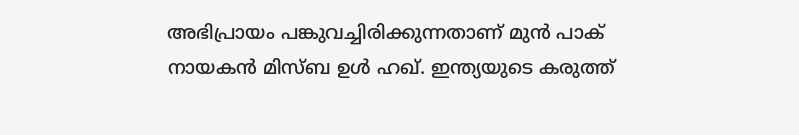അഭിപ്രായം പങ്കുവച്ചിരിക്കുന്നതാണ് മുന്‍ പാക് നായകന്‍ മിസ്ബ ഉള്‍ ഹഖ്. ഇന്ത്യയുടെ കരുത്ത്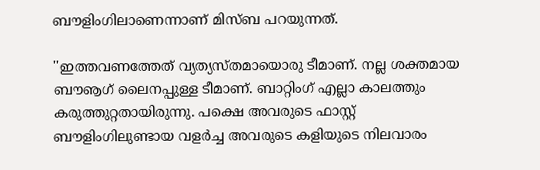ബൗളിംഗിലാണെന്നാണ് മിസ്ബ പറയുന്നത്.

''ഇത്തവണത്തേത് വ്യത്യസ്തമായൊരു ടീമാണ്. നല്ല ശക്തമായ ബൗൡഗ് ലൈനപ്പുള്ള ടീമാണ്. ബാറ്റിംഗ് എല്ലാ കാലത്തും കരുത്തുറ്റതായിരുന്നു. പക്ഷെ അവരുടെ ഫാസ്റ്റ് ബൗളിംഗിലുണ്ടായ വളര്‍ച്ച അവരുടെ കളിയുടെ നിലവാരം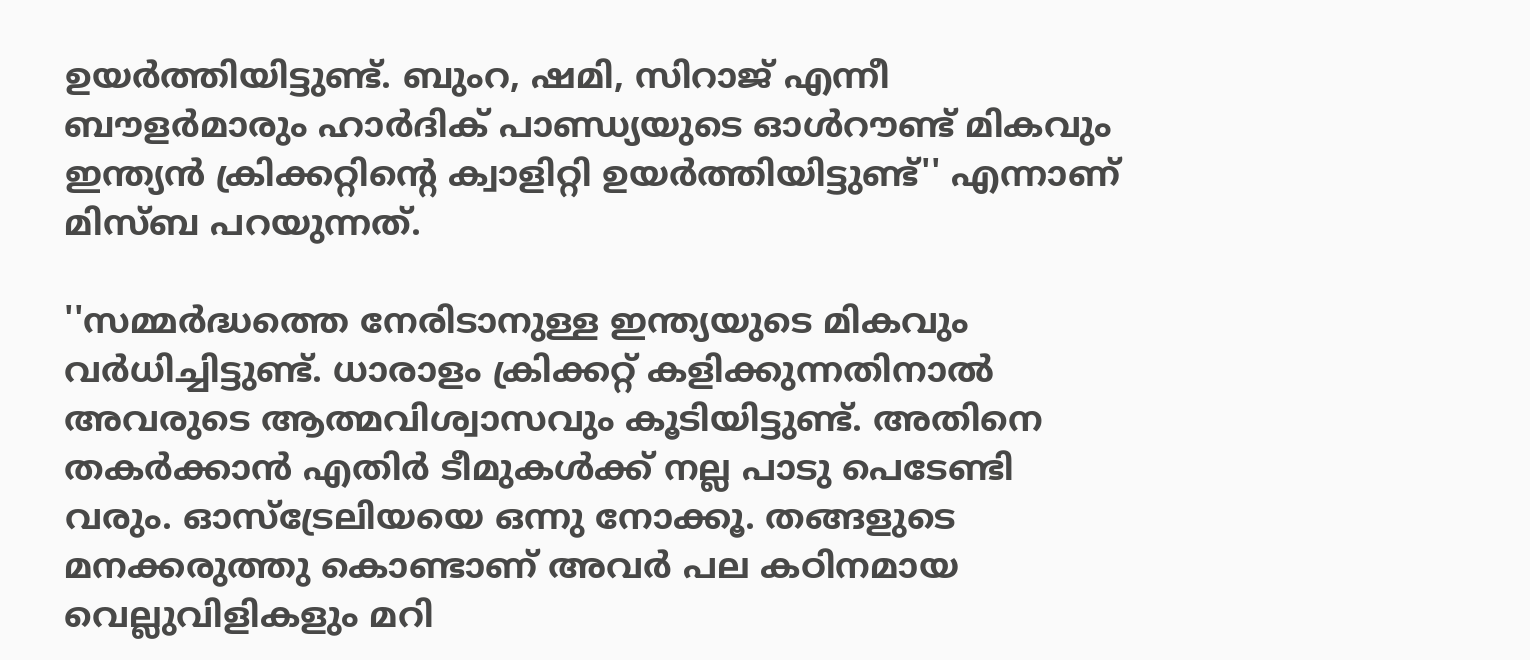ഉയര്‍ത്തിയിട്ടുണ്ട്. ബുംറ, ഷമി, സിറാജ് എന്നീ ബൗളര്‍മാരും ഹാര്‍ദിക് പാണ്ഡ്യയുടെ ഓള്‍റൗണ്ട് മികവും ഇന്ത്യന്‍ ക്രിക്കറ്റിന്റെ ക്വാളിറ്റി ഉയര്‍ത്തിയിട്ടുണ്ട്'' എന്നാണ് മിസ്ബ പറയുന്നത്.

''സമ്മര്‍ദ്ധത്തെ നേരിടാനുള്ള ഇന്ത്യയുടെ മികവും വര്‍ധിച്ചിട്ടുണ്ട്. ധാരാളം ക്രിക്കറ്റ് കളിക്കുന്നതിനാല്‍ അവരുടെ ആത്മവിശ്വാസവും കൂടിയിട്ടുണ്ട്. അതിനെ തകര്‍ക്കാന്‍ എതിര്‍ ടീമുകള്‍ക്ക് നല്ല പാടു പെടേണ്ടി വരും. ഓസ്‌ട്രേലിയയെ ഒന്നു നോക്കൂ. തങ്ങളുടെ മനക്കരുത്തു കൊണ്ടാണ് അവര്‍ പല കഠിനമായ വെല്ലുവിളികളും മറി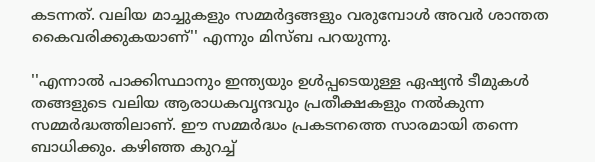കടന്നത്. വലിയ മാച്ചുകളും സമ്മര്‍ദ്ദങ്ങളും വരുമ്പോള്‍ അവര്‍ ശാന്തത കൈവരിക്കുകയാണ്'' എന്നും മിസ്ബ പറയുന്നു.

''എന്നാല്‍ പാക്കിസ്ഥാനും ഇന്ത്യയും ഉള്‍പ്പടെയുള്ള ഏഷ്യന്‍ ടീമുകള്‍ തങ്ങളുടെ വലിയ ആരാധകവൃന്ദവും പ്രതീക്ഷകളും നല്‍കുന്ന സമ്മര്‍ദ്ധത്തിലാണ്. ഈ സമ്മര്‍ദ്ധം പ്രകടനത്തെ സാരമായി തന്നെ ബാധിക്കും. കഴിഞ്ഞ കുറച്ച്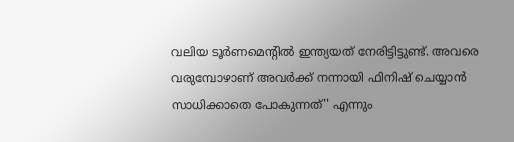വലിയ ടൂര്‍ണമെന്റില്‍ ഇന്ത്യയത് നേരിട്ടിട്ടുണ്ട്. അവരെ വരുമ്പോഴാണ് അവര്‍ക്ക് നന്നായി ഫിനിഷ് ചെയ്യാന്‍ സാധിക്കാതെ പോകുന്നത്'' എന്നും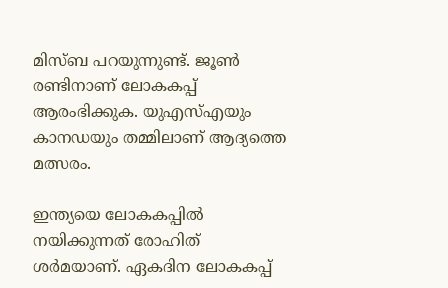മിസ്ബ പറയുന്നുണ്ട്. ജൂണ്‍ രണ്ടിനാണ് ലോകകപ്പ് ആരംഭിക്കുക. യുഎസ്എയും കാനഡയും തമ്മിലാണ് ആദ്യത്തെ മത്സരം.

ഇന്ത്യയെ ലോകകപ്പില്‍ നയിക്കുന്നത് രോഹിത് ശര്‍മയാണ്. ഏകദിന ലോകകപ്പ്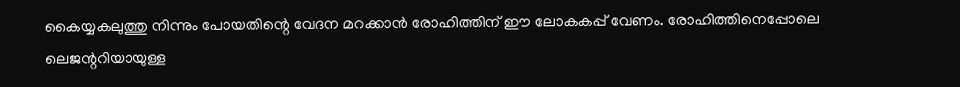കൈയ്യകലുത്തു നിന്നും പോയതിന്റെ വേദന മറക്കാന്‍ രോഹിത്തിന് ഈ ലോകകപ്പ് വേണം. രോഹിത്തിനെപ്പോലെ ലെജന്ററിയായുള്ള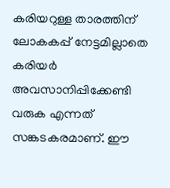കരിയറുള്ള താരത്തിന് ലോകകപ്പ് നേട്ടമില്ലാതെ കരിയര്‍ അവസാനിപ്പിക്കേണ്ടി വരുക എന്നത് സങ്കടകരമാണ്. ഈ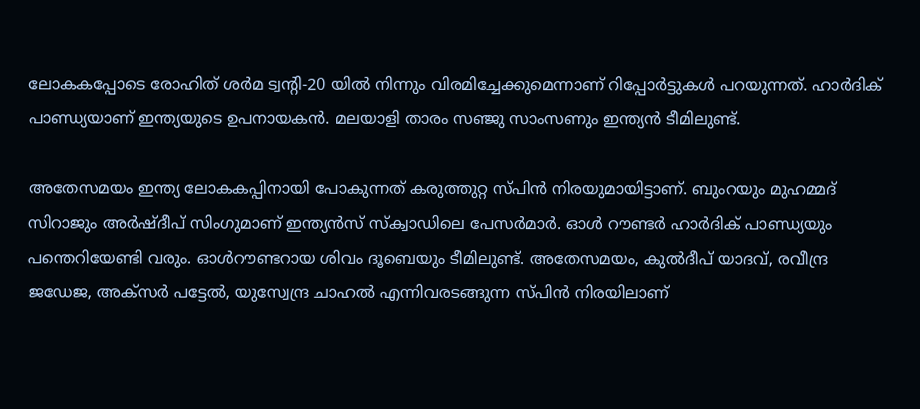ലോകകപ്പോടെ രോഹിത് ശര്‍മ ട്വന്റി-20 യില്‍ നിന്നും വിരമിച്ചേക്കുമെന്നാണ് റിപ്പോര്‍ട്ടുകള്‍ പറയുന്നത്. ഹാര്‍ദിക് പാണ്ഡ്യയാണ് ഇന്ത്യയുടെ ഉപനായകന്‍. മലയാളി താരം സഞ്ജു സാംസണും ഇന്ത്യന്‍ ടീമിലുണ്ട്.

അതേസമയം ഇന്ത്യ ലോകകപ്പിനായി പോകുന്നത് കരുത്തുറ്റ സ്പിന്‍ നിരയുമായിട്ടാണ്. ബുംറയും മുഹമ്മദ് സിറാജും അര്‍ഷ്ദീപ് സിംഗുമാണ് ഇന്ത്യന്‍സ് സ്‌ക്വാഡിലെ പേസര്‍മാര്‍. ഓള്‍ റൗണ്ടര്‍ ഹാര്‍ദിക് പാണ്ഡ്യയും പന്തെറിയേണ്ടി വരും. ഓള്‍റൗണ്ടറായ ശിവം ദൂബെയും ടീമിലുണ്ട്. അതേസമയം, കുല്‍ദീപ് യാദവ്, രവീന്ദ്ര ജഡേജ, അക്‌സര്‍ പട്ടേല്‍, യുസ്വേന്ദ്ര ചാഹല്‍ എന്നിവരടങ്ങുന്ന സ്പിന്‍ നിരയിലാണ്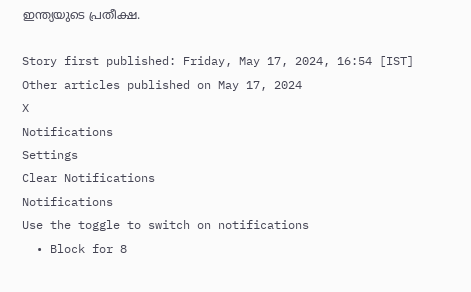ഇന്ത്യയുടെ പ്രതീക്ഷ.

Story first published: Friday, May 17, 2024, 16:54 [IST]
Other articles published on May 17, 2024
X
Notifications
Settings
Clear Notifications
Notifications
Use the toggle to switch on notifications
  • Block for 8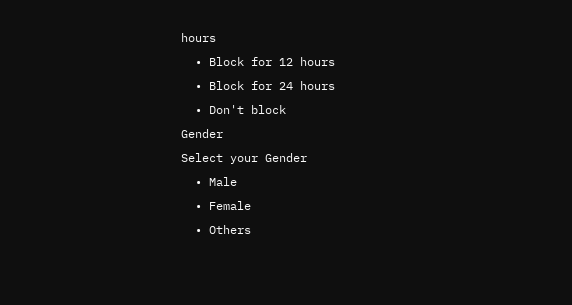hours
  • Block for 12 hours
  • Block for 24 hours
  • Don't block
Gender
Select your Gender
  • Male
  • Female
  • Others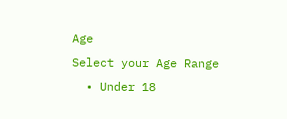Age
Select your Age Range
  • Under 18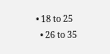• 18 to 25
  • 26 to 35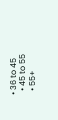• 36 to 45
  • 45 to 55
  • 55+